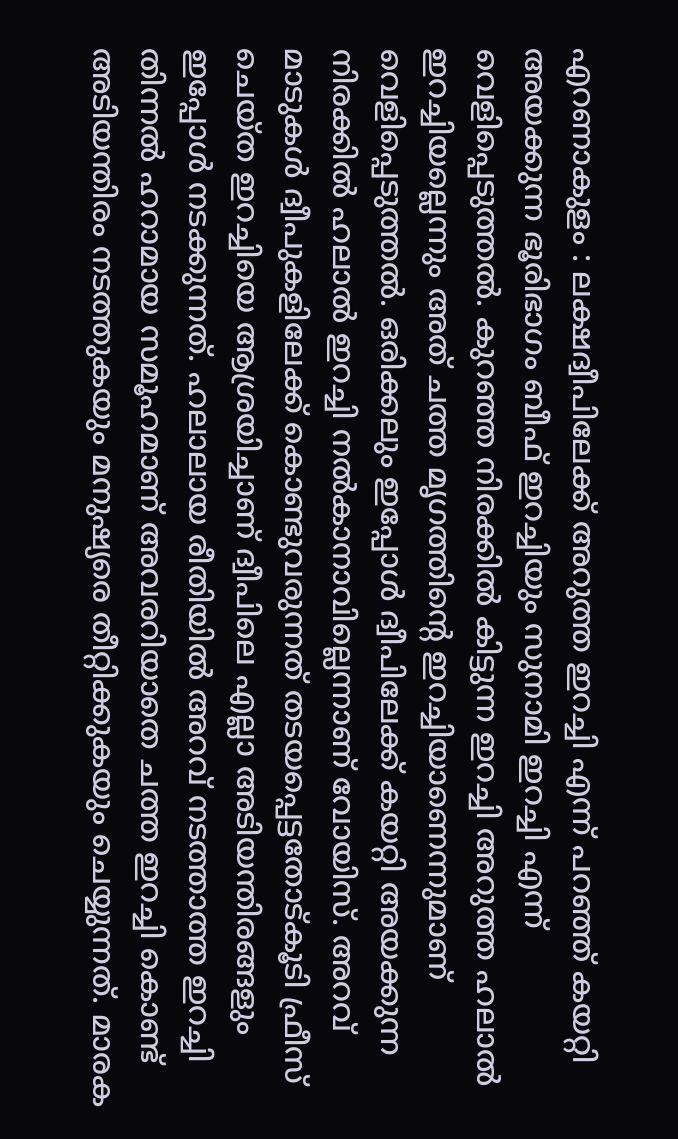എറണാകുളം : ലക്ഷദ്വീപിലേക്ക് അറുത്ത ഇറച്ചി എന്ന് പറഞ്ഞ് കയറ്റി അയക്കുന്ന ഭൂരിഭാഗം ബീഫ് ഇറച്ചിയും സുനാമി ഇറച്ചി എന്ന് വെളിപ്പെടുത്തൽ. കുറഞ്ഞ നിരക്കിൽ കിട്ടുന്ന ഇറച്ചി അറുത്ത ഹലാൽ ഇറച്ചിയല്ലെന്നും അത് ചത്ത മൃഗത്തിൻ്റെ ഇറച്ചിയാണെന്നുമാണ് വെളിപ്പെടുത്തൽ. ഒരിക്കലും ഇപ്പോൾ ദ്വീപിലേക്ക് കയറ്റി അയക്കുന്ന നിരക്കിൽ ഹലാൽ ഇറച്ചി നൽകാനാവില്ലെന്നാണ് വോയിസ്. അറവ് മാടുകൾ ദ്വീപുകളിലേക്ക് കൊണ്ടുവരുന്നത് തടയപ്പെട്ടതോട്കൂടി ഫ്രീസ് ചെയ്ത ഇറച്ചിയെ ആശ്രയിച്ചാണ് ദ്വീപിലെ എല്ലാ അടിയന്തിരങ്ങളും ഇപ്പോൾ നടക്കുന്നത്. ഹലാലായ രീതിയിൽ അറവ് നടത്താത്ത ഇറച്ചി തിന്നൽ ഹറാമായ സമൂഹമാണ് അവരറിയാതെ ചത്ത ഇറച്ചി കൊണ്ട് അടിയന്തിരം നടത്തുകയും മനുഷ്യരെ തീറ്റിക്കുകയും ചെയ്യുന്നത്. മാരക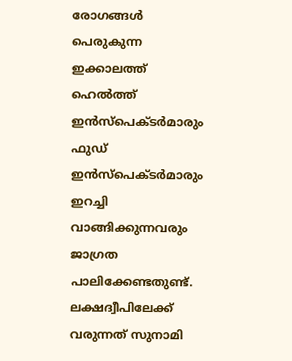രോഗങ്ങൾ പെരുകുന്ന ഇക്കാലത്ത് ഹെൽത്ത് ഇൻസ്പെക്ടർമാരും ഫുഡ് ഇൻസ്പെക്ടർമാരും ഇറച്ചി വാങ്ങിക്കുന്നവരും ജാഗ്രത പാലിക്കേണ്ടതുണ്ട്.
ലക്ഷദ്വീപിലേക്ക് വരുന്നത് സുനാമി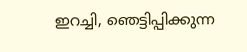ഇറച്ചി, ഞെട്ടിപ്പിക്കുന്ന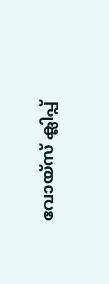വോയ്സ് ക്ലിപ്പ്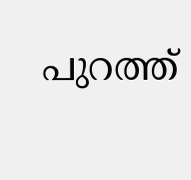പുറത്ത്